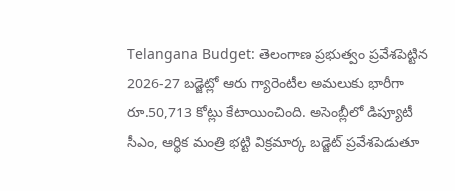Telangana Budget: తెలంగాణ ప్రభుత్వం ప్రవేశపెట్టిన 2026-27 బడ్జెట్లో ఆరు గ్యారెంటీల అమలుకు భారీగా రూ.50,713 కోట్లు కేటాయించింది. అసెంబ్లీలో డిప్యూటీ సీఎం, ఆర్థిక మంత్రి భట్టి విక్రమార్క బడ్జెట్ ప్రవేశపెడుతూ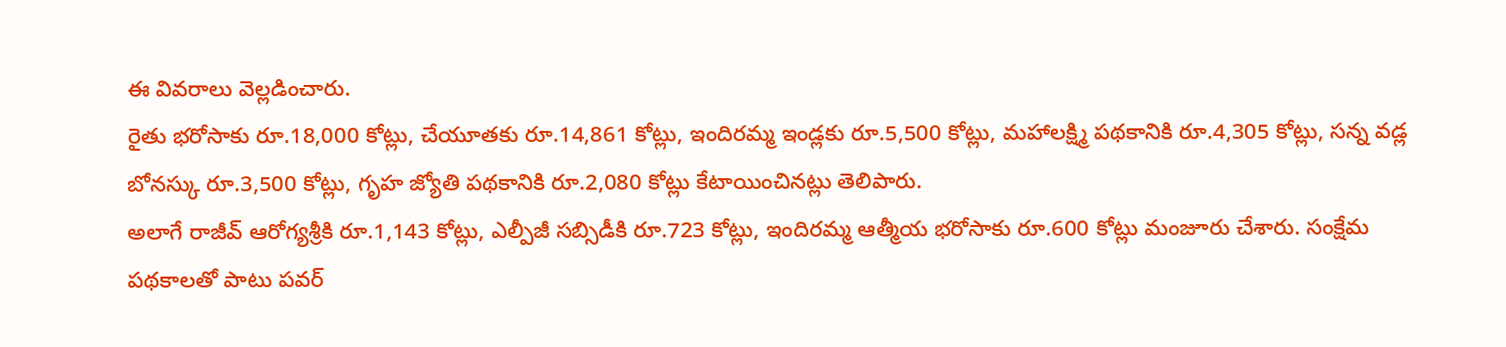ఈ వివరాలు వెల్లడించారు.
రైతు భరోసాకు రూ.18,000 కోట్లు, చేయూతకు రూ.14,861 కోట్లు, ఇందిరమ్మ ఇండ్లకు రూ.5,500 కోట్లు, మహాలక్ష్మి పథకానికి రూ.4,305 కోట్లు, సన్న వడ్ల బోనస్కు రూ.3,500 కోట్లు, గృహ జ్యోతి పథకానికి రూ.2,080 కోట్లు కేటాయించినట్లు తెలిపారు.
అలాగే రాజీవ్ ఆరోగ్యశ్రీకి రూ.1,143 కోట్లు, ఎల్పీజీ సబ్సిడీకి రూ.723 కోట్లు, ఇందిరమ్మ ఆత్మీయ భరోసాకు రూ.600 కోట్లు మంజూరు చేశారు. సంక్షేమ పథకాలతో పాటు పవర్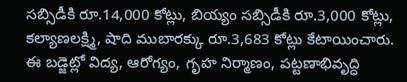సబ్సిడీకి రూ.14,000 కోట్లు, బియ్యం సబ్సిడీకి రూ.3,000 కోట్లు, కల్యాణలక్ష్మి, షాది ముబారక్కు రూ.3,683 కోట్లు కేటాయించారు.
ఈ బడ్జెట్లో విద్య, ఆరోగ్యం, గృహ నిర్మాణం, పట్టణాభివృద్ధి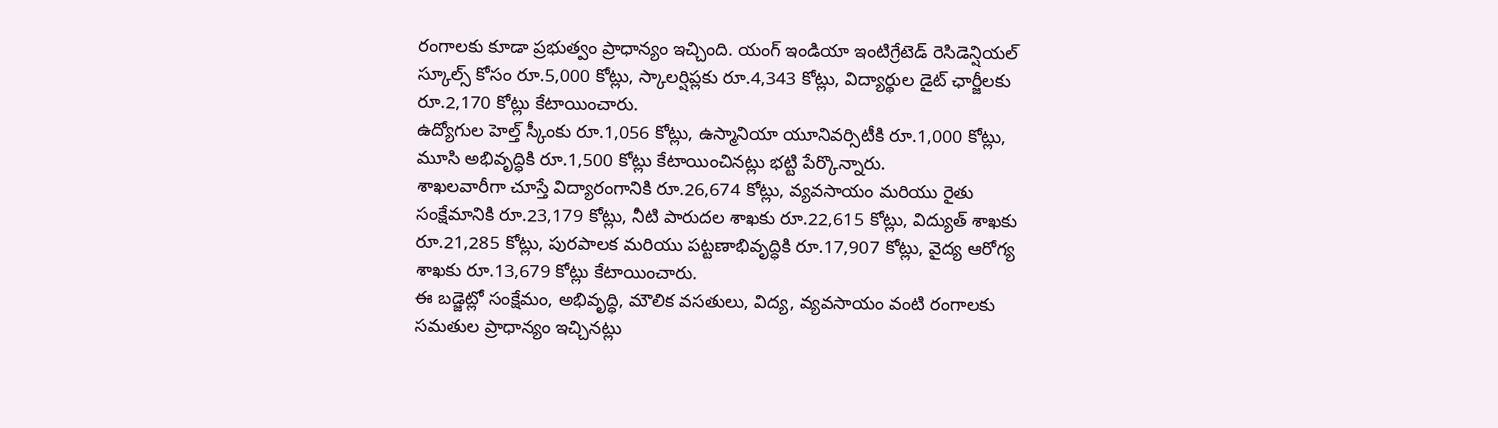రంగాలకు కూడా ప్రభుత్వం ప్రాధాన్యం ఇచ్చింది. యంగ్ ఇండియా ఇంటిగ్రేటెడ్ రెసిడెన్షియల్ స్కూల్స్ కోసం రూ.5,000 కోట్లు, స్కాలర్షిప్లకు రూ.4,343 కోట్లు, విద్యార్థుల డైట్ ఛార్జీలకు రూ.2,170 కోట్లు కేటాయించారు.
ఉద్యోగుల హెల్త్ స్కీంకు రూ.1,056 కోట్లు, ఉస్మానియా యూనివర్సిటీకి రూ.1,000 కోట్లు, మూసి అభివృద్ధికి రూ.1,500 కోట్లు కేటాయించినట్లు భట్టి పేర్కొన్నారు.
శాఖలవారీగా చూస్తే విద్యారంగానికి రూ.26,674 కోట్లు, వ్యవసాయం మరియు రైతు సంక్షేమానికి రూ.23,179 కోట్లు, నీటి పారుదల శాఖకు రూ.22,615 కోట్లు, విద్యుత్ శాఖకు రూ.21,285 కోట్లు, పురపాలక మరియు పట్టణాభివృద్ధికి రూ.17,907 కోట్లు, వైద్య ఆరోగ్య శాఖకు రూ.13,679 కోట్లు కేటాయించారు.
ఈ బడ్జెట్లో సంక్షేమం, అభివృద్ధి, మౌలిక వసతులు, విద్య, వ్యవసాయం వంటి రంగాలకు సమతుల ప్రాధాన్యం ఇచ్చినట్లు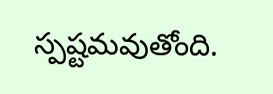స్పష్టమవుతోంది.